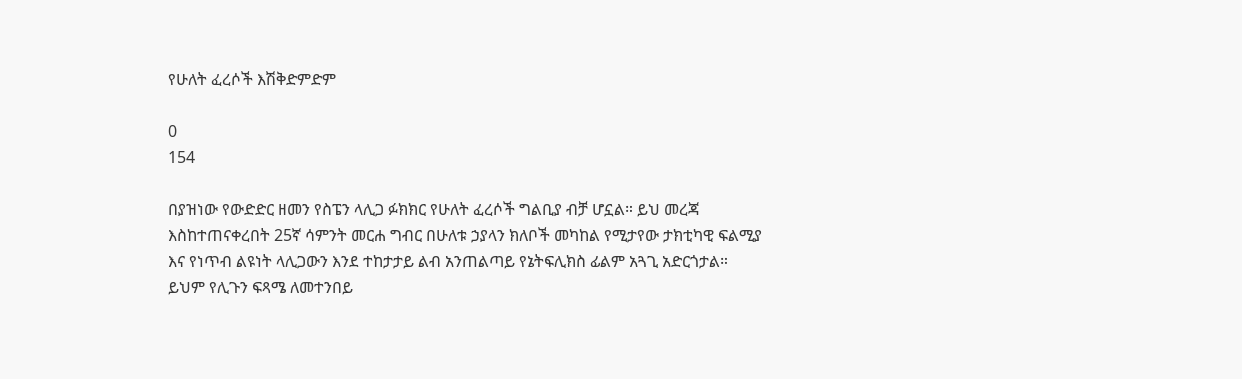የሁለት ፈረሶች እሽቅድምድም

0
154

በያዝነው የውድድር ዘመን የስፔን ላሊጋ ፉክክር የሁለት ፈረሶች ግልቢያ ብቻ ሆኗል። ይህ መረጃ እስከተጠናቀረበት 25ኛ ሳምንት መርሐ ግብር በሁለቱ ኃያላን ክለቦች መካከል የሚታየው ታክቲካዊ ፍልሚያ እና የነጥብ ልዩነት ላሊጋውን እንደ ተከታታይ ልብ አንጠልጣይ የኔትፍሊክስ ፊልም አጓጊ አድርጎታል።  ይህም የሊጉን ፍጻሜ ለመተንበይ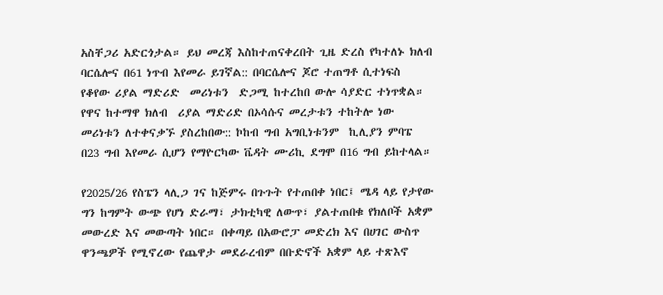አስቸጋሪ አድርጎታል። ይህ መረጃ እስከተጠናቀረበት ጊዜ ድረስ የካተለኑ ክለብ ባርሴሎና በ61 ነጥብ እየመራ ይገኛል:: በባርሴሎና ጆሮ ተጠግቶ ሲተነፍስ የቆየው ሪያል ማድሪድ  መሪነቱን  ድጋሚ ከተረከበ ውሎ ሳያድር ተነጥቋል። የዋና ከተማዋ ክለብ  ሪያል ማድሪድ በኦሳሱና መረታቱን ተከትሎ ነው መሪነቱን ለተቀናቃኙ ያስረከበው:: ኮከብ ግብ አግቢነቱንም  ኪሊያን ምባፔ በ23 ግብ እየመራ ሲሆን የማዮርካው ቬዳት ሙሪኪ ደግሞ በ16 ግብ ይከተላል።

የ2025/26 የስፔን ላሊጋ ገና ከጅምሩ በጉጉት የተጠበቀ ነበር፤ ሜዳ ላይ የታየው ግን ከግምት ውጭ የሆነ ድራማ፣ ታክቲካዊ ለውጥ፣ ያልተጠበቁ የክለቦች አቋም መውረድ እና መውጣት ነበር። በቀጣይ በአውሮፓ መድረክ እና በሀገር ውስጥ ዋንጫዎች የሚኖረው የጨዋታ መደራረብም በቡድኖች አቋም ላይ ተጽእኖ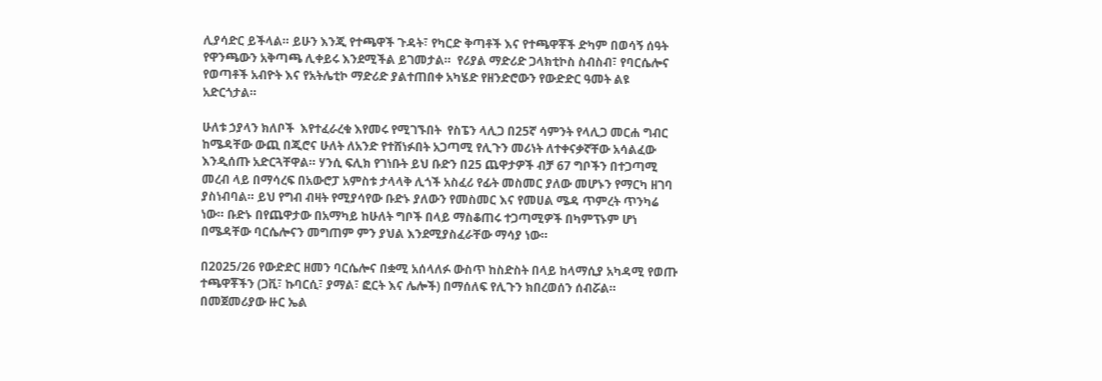ሊያሳድር ይችላል። ይሁን እንጂ የተጫዋች ጉዳት፣ የካርድ ቅጣቶች እና የተጫዋቾች ድካም በወሳኝ ሰዓት የዋንጫውን አቅጣጫ ሊቀይሩ እንደሚችል ይገመታል።  የሪያል ማድሪድ ጋላክቲኮስ ስብስብ፣ የባርሴሎና የወጣቶች አብዮት እና የአትሌቲኮ ማድሪድ ያልተጠበቀ አካሄድ የዘንድሮውን የውድድር ዓመት ልዩ አድርጎታል።

ሁለቱ ኃያላን ክለቦች  እየተፈራረቁ እየመሩ የሚገኙበት  የስፔን ላሊጋ በ25ኛ ሳምንት የላሊጋ መርሐ ግብር ከሜዳቸው ውጪ በጂሮና ሁለት ለአንድ የተሸነፉበት አጋጣሚ የሊጉን መሪነት ለተቀናቃኛቸው አሳልፈው እንዲሰጡ አድርጓቸዋል። ሃንሲ ፍሊክ የገነቡት ይህ ቡድን በ25 ጨዋታዎች ብቻ 67 ግቦችን በተጋጣሚ መረብ ላይ በማሳረፍ በአውሮፓ አምስቱ ታላላቅ ሊጎች አስፈሪ የፊት መስመር ያለው መሆኑን የማርካ ዘገባ ያስነብባል። ይህ የግብ ብዛት የሚያሳየው ቡድኑ ያለውን የመስመር እና የመሀል ሜዳ ጥምረት ጥንካሬ ነው። ቡድኑ በየጨዋታው በአማካይ ከሁለት ግቦች በላይ ማስቆጠሩ ተጋጣሚዎች በካምፕኑም ሆነ በሜዳቸው ባርሴሎናን መግጠም ምን ያህል እንደሚያስፈራቸው ማሳያ ነው።

በ2025/26 የውድድር ዘመን ባርሴሎና በቋሚ አሰላለፉ ውስጥ ከስድስት በላይ ከላማሲያ አካዳሚ የወጡ ተጫዋቾችን (ጋቪ፣ ኩባርሲ፣ ያማል፣ ፎርት እና ሌሎች) በማሰለፍ የሊጉን ክበረወሰን ሰብሯል። በመጀመሪያው ዙር ኤል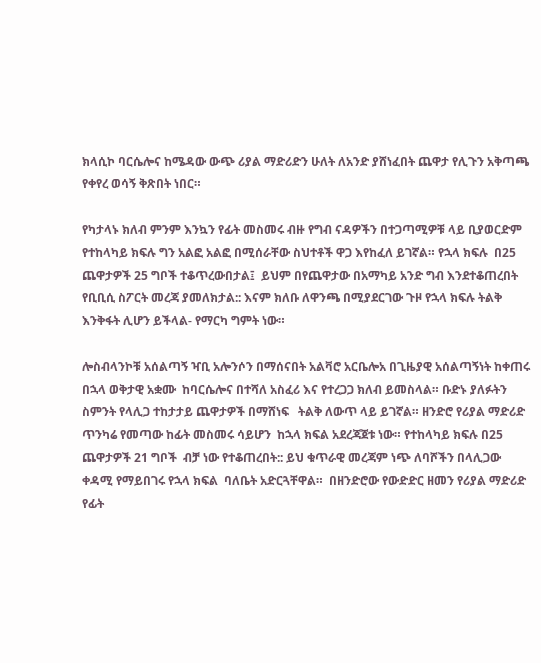ክላሲኮ ባርሴሎና ከሜዳው ውጭ ሪያል ማድሪድን ሁለት ለአንድ ያሸነፈበት ጨዋታ የሊጉን አቅጣጫ የቀየረ ወሳኝ ቅጽበት ነበር።

የካታላኑ ክለብ ምንም እንኳን የፊት መስመሩ ብዙ የግብ ናዳዎችን በተጋጣሚዎቹ ላይ ቢያወርድም የተከላካይ ክፍሉ ግን አልፎ አልፎ በሚሰራቸው ስህተቶች ዋጋ እየከፈለ ይገኛል። የኋላ ክፍሉ  በ25 ጨዋታዎች 25 ግቦች ተቆጥረውበታል፤  ይህም በየጨዋታው በአማካይ አንድ ግብ እንደተቆጠረበት የቢቢሲ ስፖርት መረጃ ያመለክታል:: እናም ክለቡ ለዋንጫ በሚያደርገው ጉዞ የኋላ ክፍሉ ትልቅ እንቅፋት ሊሆን ይችላል- የማርካ ግምት ነው።

ሎስብላንኮቹ አሰልጣኝ ዣቢ አሎንሶን በማሰናበት አልቫሮ አርቤሎአ በጊዜያዊ አሰልጣኝነት ከቀጠሩ በኋላ ወቅታዊ አቋሙ  ከባርሴሎና በተሻለ አስፈሪ እና የተረጋጋ ክለብ ይመስላል። ቡድኑ ያለፉትን ስምንት የላሊጋ ተከታታይ ጨዋታዎች በማሸነፍ   ትልቅ ለውጥ ላይ ይገኛል። ዘንድሮ የሪያል ማድሪድ  ጥንካሬ የመጣው ከፊት መስመሩ ሳይሆን  ከኋላ ክፍል አደረጃጀቱ ነው። የተከላካይ ክፍሉ በ25 ጨዋታዎች 21 ግቦች  ብቻ ነው የተቆጠረበት:: ይህ ቁጥራዊ መረጃም ነጭ ለባሾችን በላሊጋው ቀዳሚ የማይበገሩ የኋላ ክፍል  ባለቤት አድርጓቸዋል።  በዘንድሮው የውድድር ዘመን የሪያል ማድሪድ የፊት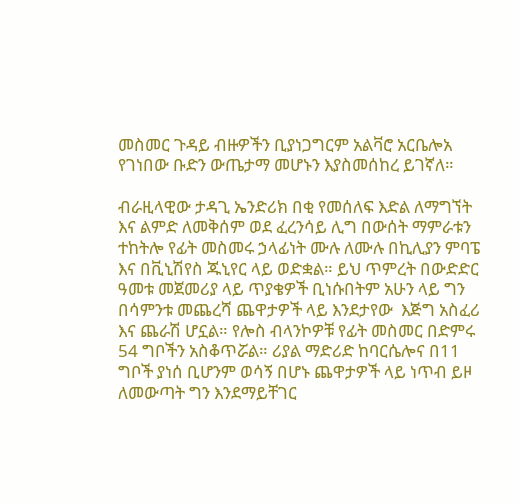መስመር ጉዳይ ብዙዎችን ቢያነጋግርም አልቫሮ አርቤሎአ የገነበው ቡድን ውጤታማ መሆኑን እያስመሰከረ ይገኛለ።

ብራዚላዊው ታዳጊ ኤንድሪክ በቂ የመሰለፍ እድል ለማግኘት እና ልምድ ለመቅሰም ወደ ፈረንሳይ ሊግ በውሰት ማምራቱን ተከትሎ የፊት መስመሩ ኃላፊነት ሙሉ ለሙሉ በኪሊያን ምባፔ እና በቪኒሽየስ ጁኒየር ላይ ወድቋል። ይህ ጥምረት በውድድር ዓመቱ መጀመሪያ ላይ ጥያቄዎች ቢነሱበትም አሁን ላይ ግን በሳምንቱ መጨረሻ ጨዋታዎች ላይ እንደታየው  እጅግ አስፈሪ እና ጨራሽ ሆኗል። የሎስ ብላንኮዎቹ የፊት መስመር በድምሩ 54 ግቦችን አስቆጥሯል። ሪያል ማድሪድ ከባርሴሎና በ11 ግቦች ያነሰ ቢሆንም ወሳኝ በሆኑ ጨዋታዎች ላይ ነጥብ ይዞ ለመውጣት ግን እንደማይቸገር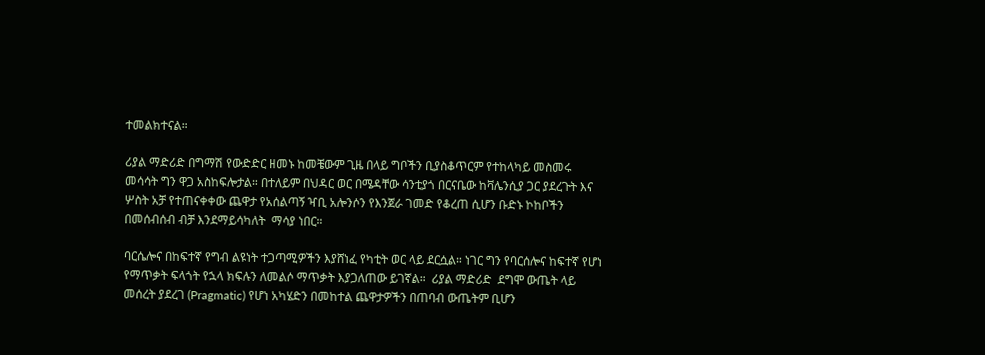ተመልክተናል።

ሪያል ማድሪድ በግማሽ የውድድር ዘመኑ ከመቼውም ጊዜ በላይ ግቦችን ቢያስቆጥርም የተከላካይ መስመሩ መሳሳት ግን ዋጋ አስከፍሎታል። በተለይም በህዳር ወር በሜዳቸው ሳንቲያጎ በርናቤው ከቫሌንሲያ ጋር ያደረጉት እና ሦስት አቻ የተጠናቀቀው ጨዋታ የአሰልጣኝ ዣቢ አሎንሶን የእንጀራ ገመድ የቆረጠ ሲሆን ቡድኑ ኮከቦችን በመሰብሰብ ብቻ እንደማይሳካለት  ማሳያ ነበር።

ባርሴሎና በከፍተኛ የግብ ልዩነት ተጋጣሚዎችን እያሸነፈ የካቲት ወር ላይ ደርሷል። ነገር ግን የባርሰሎና ከፍተኛ የሆነ የማጥቃት ፍላጎት የኋላ ክፍሉን ለመልሶ ማጥቃት እያጋለጠው ይገኛል።  ሪያል ማድሪድ  ደግሞ ውጤት ላይ መሰረት ያደረገ (Pragmatic) የሆነ አካሄድን በመከተል ጨዋታዎችን በጠባብ ውጤትም ቢሆን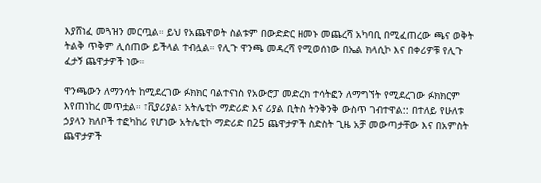እያሸነፈ መጓዝን መርጧል። ይህ የአጨዋወት ስልቱም በውድድር ዘመኑ መጨረሻ አካባቢ በሚፈጠረው ጫና ወቅት ትልቅ ጥቅም ሊሰጠው ይችላል ተብሏል። የሊጉ ዋንጫ መዳረሻ የሚወሰነው በኤል ክላሲኮ እና በቀሪዎቹ የሊጉ ፈታኝ ጨዋታዎች ነው።

ዋንጫውን ለማንሳት ከሚደረገው ፉክክር ባልተናነስ የአውሮፓ መድረክ ተሳትፎን ለማግኘት የሚደረገው ፉክክርም እየጠነከረ መጥቷል። ፣ቪያሪያል፣ አትሌቲኮ ማድሪድ እና ሪያል ቢትስ ትንቅንቅ ውስጥ ገብተዋል:: በተለይ የሁለቱ ኃያላን ክለቦች ተፎካከሪ የሆነው አትሌቲኮ ማድሪድ በ25 ጨዋታዎች ስድስት ጊዜ አቻ መውጣታቸው እና በአምስት ጨዋታዎች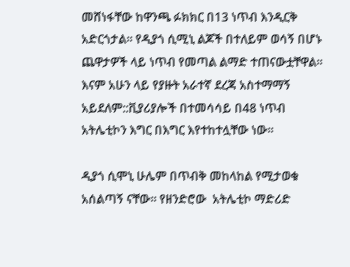መሸነፋቸው ከዋንጫ ፉክክር በ13 ነጥብ እንዲርቅ አድርጎታል። የዲያጎ ሲሚኒ ልጆች በተለይም ወሳኝ በሆኑ ጨዋታዎች ላይ ነጥብ የመጣል ልማድ ተጠናውቷቸዋል። እናም አሁን ላይ የያዙት አራተኛ ደረጃ አስተማማኝ አይደለም::ቪያሪያሎች በተመሳሳይ በ48 ነጥብ አትሌቲኮን እግር በእግር እየተከተሏቸው ነው።

ዲያጎ ሲሞኒ ሁሌም በጥብቅ መከላከል የሚታወቁ አሰልጣኝ ናቸው። የዘንድሮው  አትሌቲኮ ማድሪድ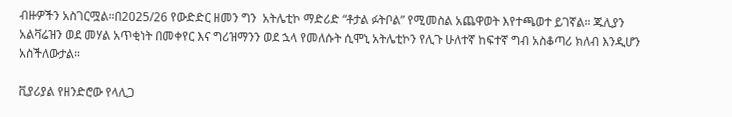ብዙዎችን አስገርሟል።በ2025/26 የውድድር ዘመን ግን  አትሌቲኮ ማድሪድ “ቶታል ፉትቦል” የሚመስል አጨዋወት እየተጫወተ ይገኛል። ጁሊያን አልቫሬዝን ወደ መሃል አጥቂነት በመቀየር እና ግሪዝማንን ወደ ኋላ የመለሱት ሲሞኒ አትሌቲኮን የሊጉ ሁለተኛ ከፍተኛ ግብ አስቆጣሪ ክለብ እንዲሆን አስችለውታል።

ቪያሪያል የዘንድሮው የላሊጋ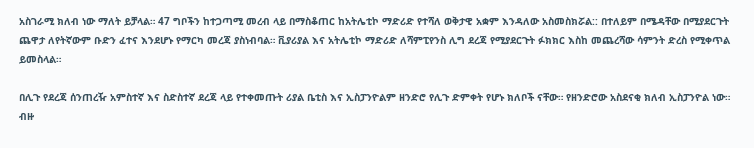አስገራሚ ክለብ ነው ማለት ይቻላል። 47 ግቦችን ከተጋጣሚ መረብ ላይ በማስቆጠር ከአትሌቲኮ ማድሪድ የተሻለ ወቅታዊ አቋም እንዳለው አስመስክሯል:: በተለይም በሜዳቸው በሚያደርጉት ጨዋታ ለየትኛውም ቡድን ፈተና እንደሆኑ የማርካ መረጃ ያስነብባል። ቪያሪያል እና አትሌቲኮ ማድሪድ ለሻምፒየንስ ሊግ ደረጃ የሚያደርጉት ፉክክር እስከ መጨረሻው ሳምንት ድረስ የሚቀጥል ይመስላል።

በሊጉ የደረጃ ሰንጠረዥ አምስተኛ እና ስድስተኛ ደረጃ ላይ የተቀመጡት ሪያል ቤቲስ እና ኢስፓንዮልም ዘንድሮ የሊጉ ድምቀት የሆኑ ክለቦች ናቸው። የዘንድሮው አስደናቂ ክለብ ኢስፓንዮል ነው። ብዙ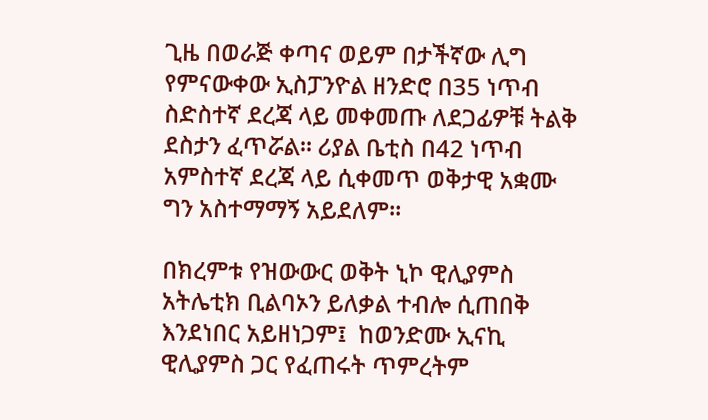ጊዜ በወራጅ ቀጣና ወይም በታችኛው ሊግ የምናውቀው ኢስፓንዮል ዘንድሮ በ35 ነጥብ ስድስተኛ ደረጃ ላይ መቀመጡ ለደጋፊዎቹ ትልቅ ደስታን ፈጥሯል። ሪያል ቤቲስ በ42 ነጥብ አምስተኛ ደረጃ ላይ ሲቀመጥ ወቅታዊ አቋሙ ግን አስተማማኝ አይደለም።

በክረምቱ የዝውውር ወቅት ኒኮ ዊሊያምስ አትሌቲክ ቢልባኦን ይለቃል ተብሎ ሲጠበቅ እንደነበር አይዘነጋም፤  ከወንድሙ ኢናኪ ዊሊያምስ ጋር የፈጠሩት ጥምረትም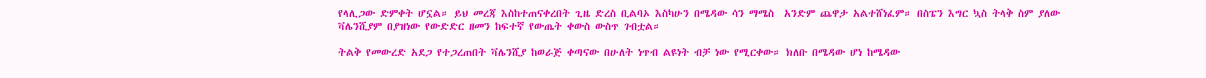የላሊጋው ድምቀት ሆኗል። ይህ መረጃ እስከተጠናቀረበት ጊዜ ድረስ ቢልባኦ እስካሁን በሜዳው ሳን ማሜስ  አንድም ጨዋታ አልተሸነፈም። በስፔን እግር ኳስ ትላቅ ስም ያለው ቫሌንሺያም በያዝነው የውድድር ዘመን ከፍተኛ የውጤት ቀውስ ውስጥ ገብቷል።

ትልቅ የመውረድ አደጋ የተጋረጠበት ቫሌንሺያ ከወራጅ ቀጣናው በሁለት ነጥብ ልዩነት ብቻ ነው የሚርቀው። ክለቡ በሜዳው ሆነ ከሜዳው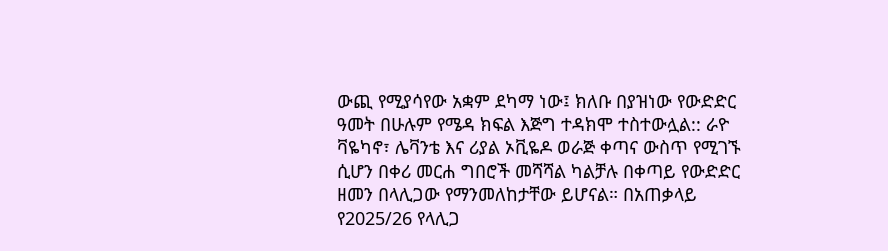ውጪ የሚያሳየው አቋም ደካማ ነው፤ ክለቡ በያዝነው የውድድር ዓመት በሁሉም የሜዳ ክፍል እጅግ ተዳክሞ ተስተውሏል:: ራዮ ቫዬካኖ፣ ሌቫንቴ እና ሪያል ኦቪዬዶ ወራጅ ቀጣና ውስጥ የሚገኙ ሲሆን በቀሪ መርሐ ግበሮች መሻሻል ካልቻሉ በቀጣይ የውድድር ዘመን በላሊጋው የማንመለከታቸው ይሆናል። በአጠቃላይ የ2025/26 የላሊጋ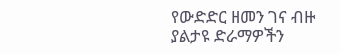የውድድር ዘመን ገና ብዙ ያልታዩ ድራማዎችን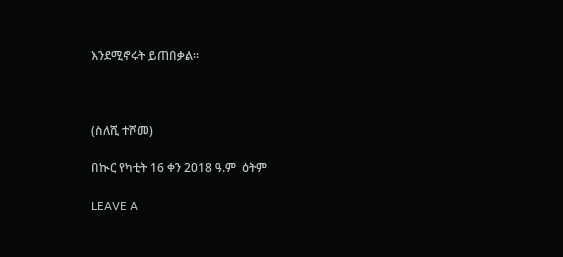እንደሚኖሩት ይጠበቃል።



(ስለሺ ተሾመ)

በኲር የካቲት 16 ቀን 2018 ዓ.ም  ዕትም

LEAVE A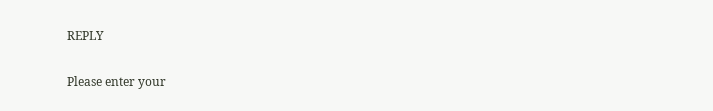REPLY

Please enter your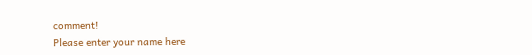comment!
Please enter your name here